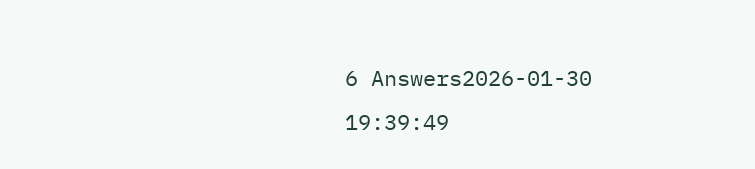6 Answers2026-01-30 19:39:49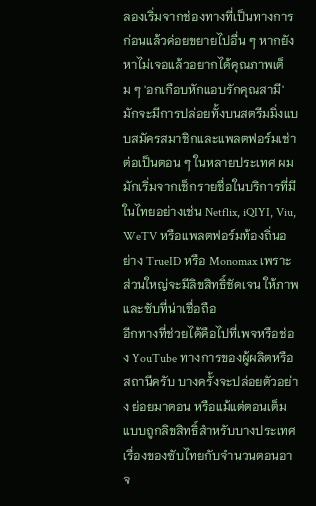ลองเริ่มจากช่องทางที่เป็นทางการก่อนแล้วค่อยขยายไปอื่น ๆ หากยังหาไม่เจอแล้วอยากได้คุณภาพเต็ม ๆ 'อกเกือบหักแอบรักคุณสามี' มักจะมีการปล่อยทั้งบนสตรีมมิ่งแบบสมัครสมาชิกและแพลตฟอร์มเช่าต่อเป็นตอน ๆ ในหลายประเทศ ผมมักเริ่มจากเช็กรายชื่อในบริการที่มีในไทยอย่างเช่น Netflix, iQIYI, Viu, WeTV หรือแพลตฟอร์มท้องถิ่นอย่าง TrueID หรือ Monomax เพราะส่วนใหญ่จะมีลิขสิทธิ์ชัดเจน ให้ภาพและซับที่น่าเชื่อถือ
อีกทางที่ช่วยได้คือไปที่เพจหรือช่อง YouTube ทางการของผู้ผลิตหรือสถานีครับ บางครั้งจะปล่อยตัวอย่าง ย่อยมาตอน หรือแม้แต่ตอนเต็มแบบถูกลิขสิทธิ์สำหรับบางประเทศ เรื่องของซับไทยกับจำนวนตอนอาจ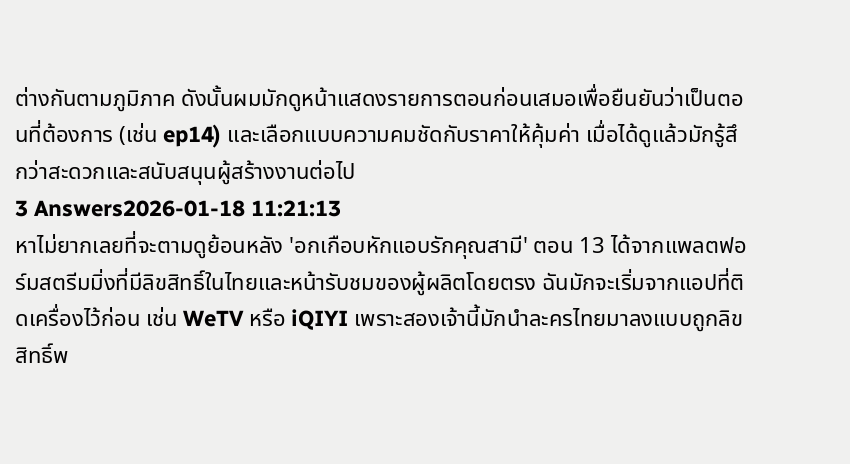ต่างกันตามภูมิภาค ดังนั้นผมมักดูหน้าแสดงรายการตอนก่อนเสมอเพื่อยืนยันว่าเป็นตอนที่ต้องการ (เช่น ep14) และเลือกแบบความคมชัดกับราคาให้คุ้มค่า เมื่อได้ดูแล้วมักรู้สึกว่าสะดวกและสนับสนุนผู้สร้างงานต่อไป
3 Answers2026-01-18 11:21:13
หาไม่ยากเลยที่จะตามดูย้อนหลัง 'อกเกือบหักแอบรักคุณสามี' ตอน 13 ได้จากแพลตฟอร์มสตรีมมิ่งที่มีลิขสิทธิ์ในไทยและหน้ารับชมของผู้ผลิตโดยตรง ฉันมักจะเริ่มจากแอปที่ติดเครื่องไว้ก่อน เช่น WeTV หรือ iQIYI เพราะสองเจ้านี้มักนำละครไทยมาลงแบบถูกลิขสิทธิ์พ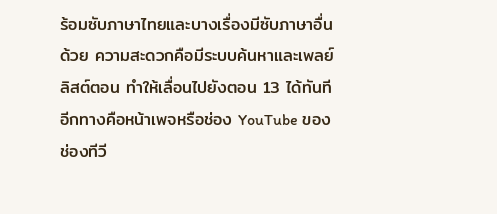ร้อมซับภาษาไทยและบางเรื่องมีซับภาษาอื่นด้วย ความสะดวกคือมีระบบค้นหาและเพลย์ลิสต์ตอน ทำให้เลื่อนไปยังตอน 13 ได้ทันที
อีกทางคือหน้าเพจหรือช่อง YouTube ของช่องทีวี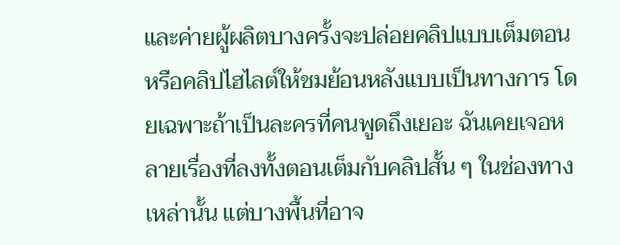และค่ายผู้ผลิตบางครั้งจะปล่อยคลิปแบบเต็มตอนหรือคลิปไฮไลต์ให้ชมย้อนหลังแบบเป็นทางการ โดยเฉพาะถ้าเป็นละครที่คนพูดถึงเยอะ ฉันเคยเจอหลายเรื่องที่ลงทั้งตอนเต็มกับคลิปสั้น ๆ ในช่องทางเหล่านั้น แต่บางพื้นที่อาจ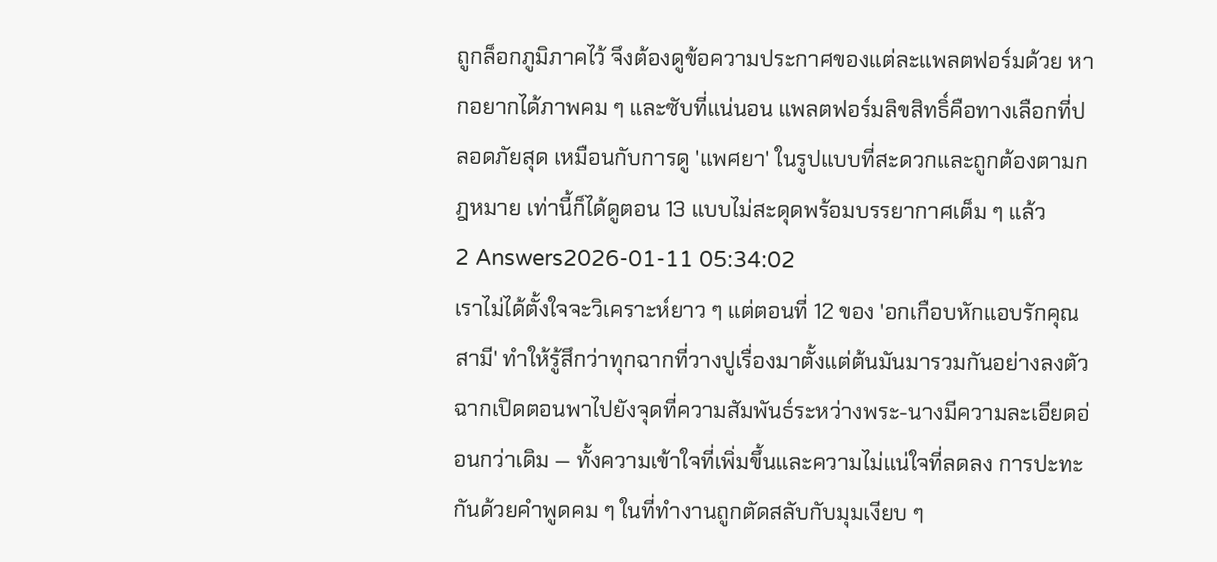ถูกล็อกภูมิภาคไว้ จึงต้องดูข้อความประกาศของแต่ละแพลตฟอร์มด้วย หากอยากได้ภาพคม ๆ และซับที่แน่นอน แพลตฟอร์มลิขสิทธิ์คือทางเลือกที่ปลอดภัยสุด เหมือนกับการดู 'แพศยา' ในรูปแบบที่สะดวกและถูกต้องตามกฎหมาย เท่านี้ก็ได้ดูตอน 13 แบบไม่สะดุดพร้อมบรรยากาศเต็ม ๆ แล้ว
2 Answers2026-01-11 05:34:02
เราไม่ได้ตั้งใจจะวิเคราะห์ยาว ๆ แต่ตอนที่ 12 ของ 'อกเกือบหักแอบรักคุณสามี' ทำให้รู้สึกว่าทุกฉากที่วางปูเรื่องมาตั้งแต่ต้นมันมารวมกันอย่างลงตัว
ฉากเปิดตอนพาไปยังจุดที่ความสัมพันธ์ระหว่างพระ-นางมีความละเอียดอ่อนกว่าเดิม — ทั้งความเข้าใจที่เพิ่มขึ้นและความไม่แน่ใจที่ลดลง การปะทะกันด้วยคำพูดคม ๆ ในที่ทำงานถูกตัดสลับกับมุมเงียบ ๆ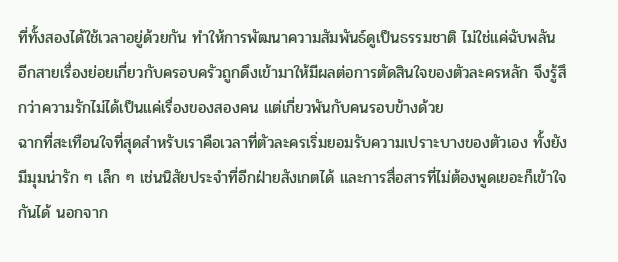ที่ทั้งสองได้ใช้เวลาอยู่ด้วยกัน ทำให้การพัฒนาความสัมพันธ์ดูเป็นธรรมชาติ ไม่ใช่แค่ฉับพลัน อีกสายเรื่องย่อยเกี่ยวกับครอบครัวถูกดึงเข้ามาให้มีผลต่อการตัดสินใจของตัวละครหลัก จึงรู้สึกว่าความรักไม่ได้เป็นแค่เรื่องของสองคน แต่เกี่ยวพันกับคนรอบข้างด้วย
ฉากที่สะเทือนใจที่สุดสำหรับเราคือเวลาที่ตัวละครเริ่มยอมรับความเปราะบางของตัวเอง ทั้งยังมีมุมน่ารัก ๆ เล็ก ๆ เช่นนิสัยประจำที่อีกฝ่ายสังเกตได้ และการสื่อสารที่ไม่ต้องพูดเยอะก็เข้าใจกันได้ นอกจาก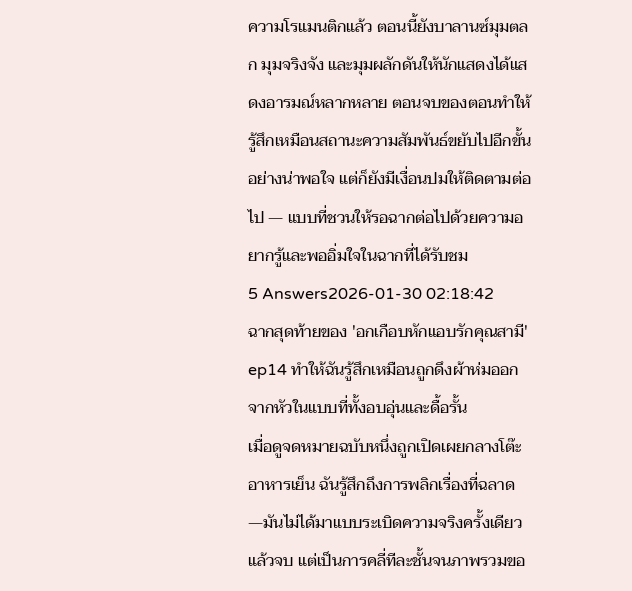ความโรแมนติกแล้ว ตอนนี้ยังบาลานซ์มุมตลก มุมจริงจัง และมุมผลักดันให้นักแสดงได้แสดงอารมณ์หลากหลาย ตอนจบของตอนทำให้รู้สึกเหมือนสถานะความสัมพันธ์ขยับไปอีกขั้นอย่างน่าพอใจ แต่ก็ยังมีเงื่อนปมให้ติดตามต่อไป — แบบที่ชวนให้รอฉากต่อไปด้วยความอยากรู้และพออิ่มใจในฉากที่ได้รับชม
5 Answers2026-01-30 02:18:42
ฉากสุดท้ายของ 'อกเกือบหักแอบรักคุณสามี' ep14 ทำให้ฉันรู้สึกเหมือนถูกดึงผ้าห่มออกจากหัวในแบบที่ทั้งอบอุ่นและดื้อรั้น
เมื่อดูจดหมายฉบับหนึ่งถูกเปิดเผยกลางโต๊ะอาหารเย็น ฉันรู้สึกถึงการพลิกเรื่องที่ฉลาด—มันไม่ได้มาแบบระเบิดความจริงครั้งเดียวแล้วจบ แต่เป็นการคลี่ทีละชั้นจนภาพรวมขอ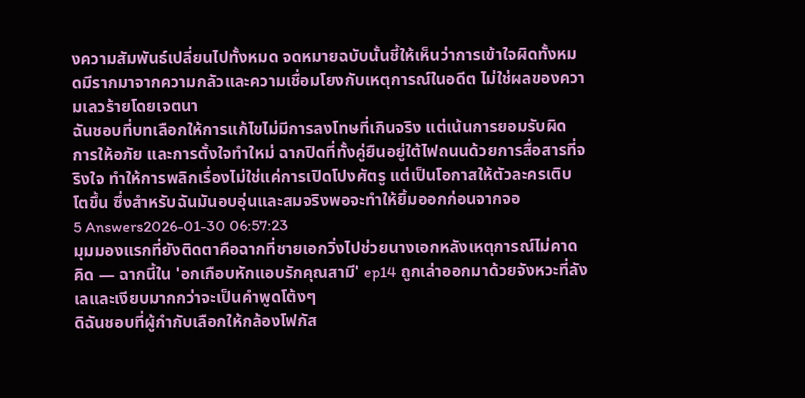งความสัมพันธ์เปลี่ยนไปทั้งหมด จดหมายฉบับนั้นชี้ให้เห็นว่าการเข้าใจผิดทั้งหมดมีรากมาจากความกลัวและความเชื่อมโยงกับเหตุการณ์ในอดีต ไม่ใช่ผลของความเลวร้ายโดยเจตนา
ฉันชอบที่บทเลือกให้การแก้ไขไม่มีการลงโทษที่เกินจริง แต่เน้นการยอมรับผิด การให้อภัย และการตั้งใจทำใหม่ ฉากปิดที่ทั้งคู่ยืนอยู่ใต้ไฟถนนด้วยการสื่อสารที่จริงใจ ทำให้การพลิกเรื่องไม่ใช่แค่การเปิดโปงศัตรู แต่เป็นโอกาสให้ตัวละครเติบโตขึ้น ซึ่งสำหรับฉันมันอบอุ่นและสมจริงพอจะทำให้ยิ้มออกก่อนจากจอ
5 Answers2026-01-30 06:57:23
มุมมองแรกที่ยังติดตาคือฉากที่ชายเอกวิ่งไปช่วยนางเอกหลังเหตุการณ์ไม่คาดคิด — ฉากนี้ใน 'อกเกือบหักแอบรักคุณสามี' ep14 ถูกเล่าออกมาด้วยจังหวะที่ลังเลและเงียบมากกว่าจะเป็นคำพูดโต้งๆ
ดิฉันชอบที่ผู้กำกับเลือกให้กล้องโฟกัส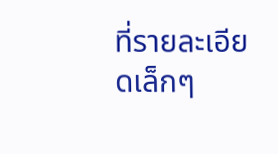ที่รายละเอียดเล็กๆ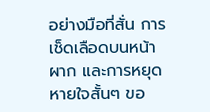อย่างมือที่สั่น การเช็ดเลือดบนหน้าผาก และการหยุดหายใจสั้นๆ ขอ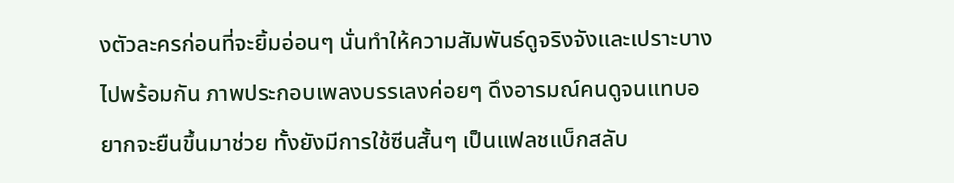งตัวละครก่อนที่จะยิ้มอ่อนๆ นั่นทำให้ความสัมพันธ์ดูจริงจังและเปราะบางไปพร้อมกัน ภาพประกอบเพลงบรรเลงค่อยๆ ดึงอารมณ์คนดูจนแทบอยากจะยืนขึ้นมาช่วย ทั้งยังมีการใช้ซีนสั้นๆ เป็นแฟลชแบ็กสลับ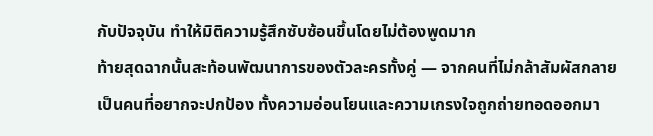กับปัจจุบัน ทำให้มิติความรู้สึกซับซ้อนขึ้นโดยไม่ต้องพูดมาก
ท้ายสุดฉากนั้นสะท้อนพัฒนาการของตัวละครทั้งคู่ — จากคนที่ไม่กล้าสัมผัสกลายเป็นคนที่อยากจะปกป้อง ทั้งความอ่อนโยนและความเกรงใจถูกถ่ายทอดออกมา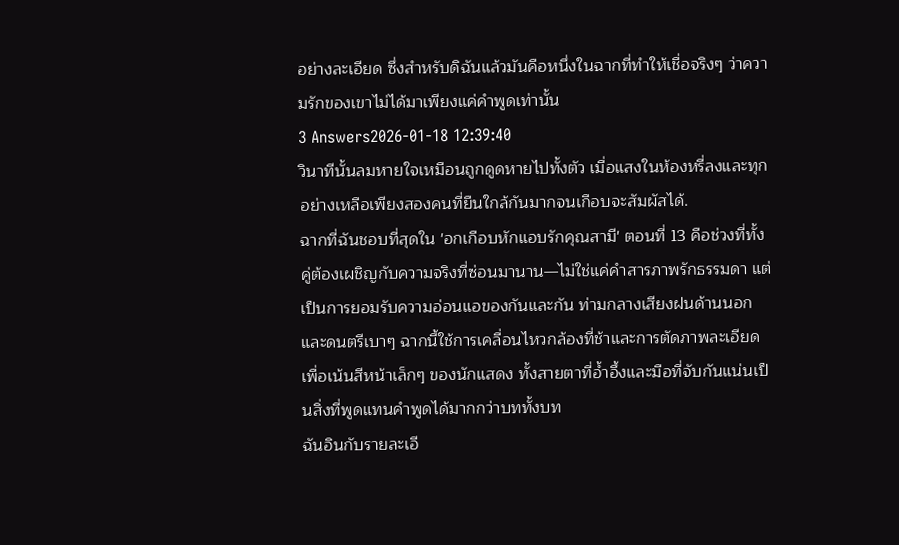อย่างละเอียด ซึ่งสำหรับดิฉันแล้วมันคือหนึ่งในฉากที่ทำให้เชื่อจริงๆ ว่าความรักของเขาไม่ได้มาเพียงแค่คำพูดเท่านั้น
3 Answers2026-01-18 12:39:40
วินาทีนั้นลมหายใจเหมือนถูกดูดหายไปทั้งตัว เมื่อแสงในห้องหรี่ลงและทุกอย่างเหลือเพียงสองคนที่ยืนใกล้กันมากจนเกือบจะสัมผัสได้.
ฉากที่ฉันชอบที่สุดใน 'อกเกือบหักแอบรักคุณสามี' ตอนที่ 13 คือช่วงที่ทั้งคู่ต้องเผชิญกับความจริงที่ซ่อนมานาน—ไม่ใช่แค่คำสารภาพรักธรรมดา แต่เป็นการยอมรับความอ่อนแอของกันและกัน ท่ามกลางเสียงฝนด้านนอกและดนตรีเบาๆ ฉากนี้ใช้การเคลื่อนไหวกล้องที่ช้าและการตัดภาพละเอียดเพื่อเน้นสีหน้าเล็กๆ ของนักแสดง ทั้งสายตาที่อ้ำอึ้งและมือที่จับกันแน่นเป็นสิ่งที่พูดแทนคำพูดได้มากกว่าบททั้งบท
ฉันอินกับรายละเอี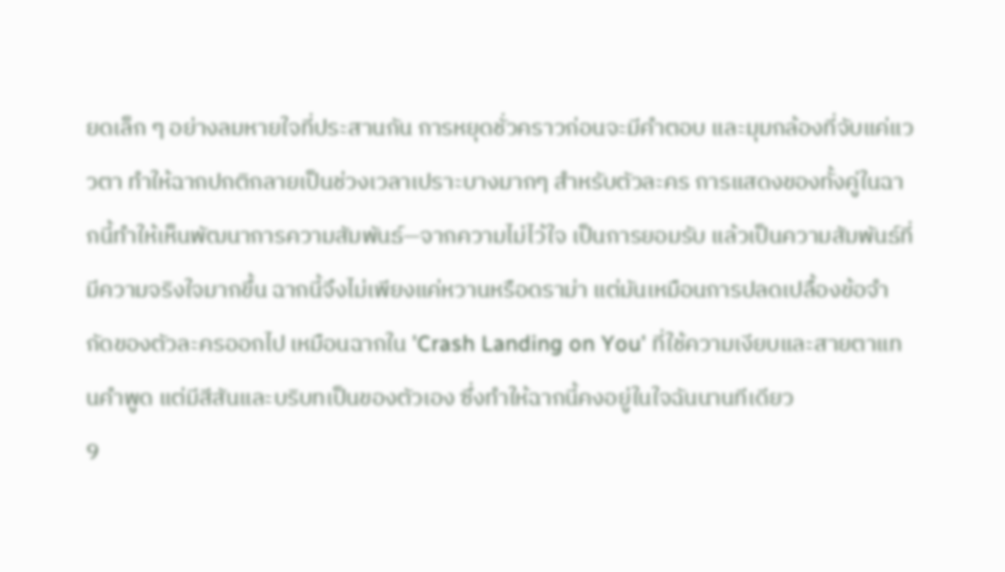ยดเล็ก ๆ อย่างลมหายใจที่ประสานกัน การหยุดชั่วคราวก่อนจะมีคำตอบ และมุมกล้องที่จับแค่แววตา ทำให้ฉากปกติกลายเป็นช่วงเวลาเปราะบางมากๆ สำหรับตัวละคร การแสดงของทั้งคู่ในฉากนี้ทำให้เห็นพัฒนาการความสัมพันธ์—จากความไม่ไว้ใจ เป็นการยอมรับ แล้วเป็นความสัมพันธ์ที่มีความจริงใจมากขึ้น ฉากนี้จึงไม่เพียงแค่หวานหรือดราม่า แต่มันเหมือนการปลดเปลื้องข้อจำกัดของตัวละครออกไป เหมือนฉากใน 'Crash Landing on You' ที่ใช้ความเงียบและสายตาแทนคำพูด แต่มีสีสันและบริบทเป็นของตัวเอง ซึ่งทำให้ฉากนี้คงอยู่ในใจฉันนานทีเดียว
9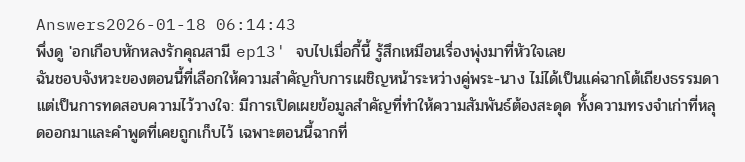Answers2026-01-18 06:14:43
พึ่งดู 'อกเกือบหักหลงรักคุณสามี ep13' จบไปเมื่อกี้นี้ รู้สึกเหมือนเรื่องพุ่งมาที่หัวใจเลย
ฉันชอบจังหวะของตอนนี้ที่เลือกให้ความสำคัญกับการเผชิญหน้าระหว่างคู่พระ-นาง ไม่ได้เป็นแค่ฉากโต้เถียงธรรมดา แต่เป็นการทดสอบความไว้วางใจ: มีการเปิดเผยข้อมูลสำคัญที่ทำให้ความสัมพันธ์ต้องสะดุด ทั้งความทรงจำเก่าที่หลุดออกมาและคำพูดที่เคยถูกเก็บไว้ เฉพาะตอนนี้ฉากที่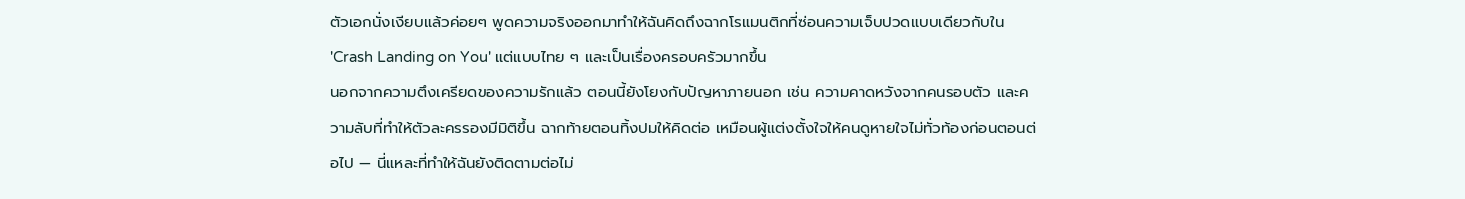ตัวเอกนั่งเงียบแล้วค่อยๆ พูดความจริงออกมาทำให้ฉันคิดถึงฉากโรแมนติกที่ซ่อนความเจ็บปวดแบบเดียวกับใน 'Crash Landing on You' แต่แบบไทย ๆ และเป็นเรื่องครอบครัวมากขึ้น
นอกจากความตึงเครียดของความรักแล้ว ตอนนี้ยังโยงกับปัญหาภายนอก เช่น ความคาดหวังจากคนรอบตัว และความลับที่ทำให้ตัวละครรองมีมิติขึ้น ฉากท้ายตอนทิ้งปมให้คิดต่อ เหมือนผู้แต่งตั้งใจให้คนดูหายใจไม่ทั่วท้องก่อนตอนต่อไป — นี่แหละที่ทำให้ฉันยังติดตามต่อไม่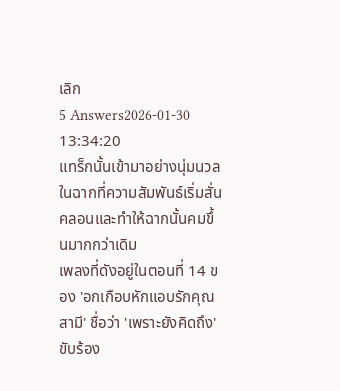เลิก
5 Answers2026-01-30 13:34:20
แทร็กนั้นเข้ามาอย่างนุ่มนวลในฉากที่ความสัมพันธ์เริ่มสั่นคลอนและทำให้ฉากนั้นคมขึ้นมากกว่าเดิม
เพลงที่ดังอยู่ในตอนที่ 14 ของ 'อกเกือบหักแอบรักคุณสามี' ชื่อว่า 'เพราะยังคิดถึง' ขับร้อง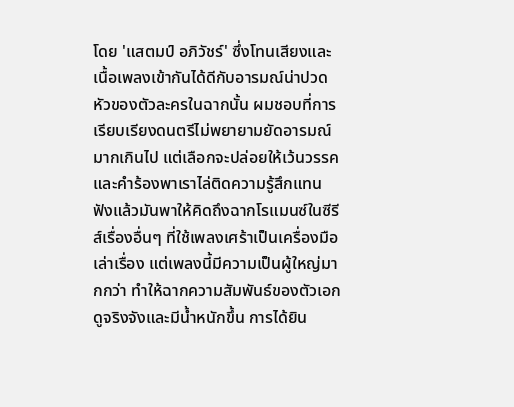โดย 'แสตมป์ อภิวัชร์' ซึ่งโทนเสียงและเนื้อเพลงเข้ากันได้ดีกับอารมณ์น่าปวดหัวของตัวละครในฉากนั้น ผมชอบที่การเรียบเรียงดนตรีไม่พยายามยัดอารมณ์มากเกินไป แต่เลือกจะปล่อยให้เว้นวรรคและคำร้องพาเราไล่ติดความรู้สึกแทน
ฟังแล้วมันพาให้คิดถึงฉากโรแมนซ์ในซีรีส์เรื่องอื่นๆ ที่ใช้เพลงเศร้าเป็นเครื่องมือเล่าเรื่อง แต่เพลงนี้มีความเป็นผู้ใหญ่มากกว่า ทำให้ฉากความสัมพันธ์ของตัวเอกดูจริงจังและมีน้ำหนักขึ้น การได้ยิน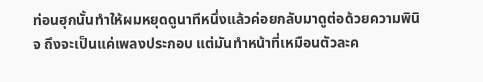ท่อนฮุกนั้นทำให้ผมหยุดดูนาทีหนึ่งแล้วค่อยกลับมาดูต่อด้วยความพินิจ ถึงจะเป็นแค่เพลงประกอบ แต่มันทำหน้าที่เหมือนตัวละค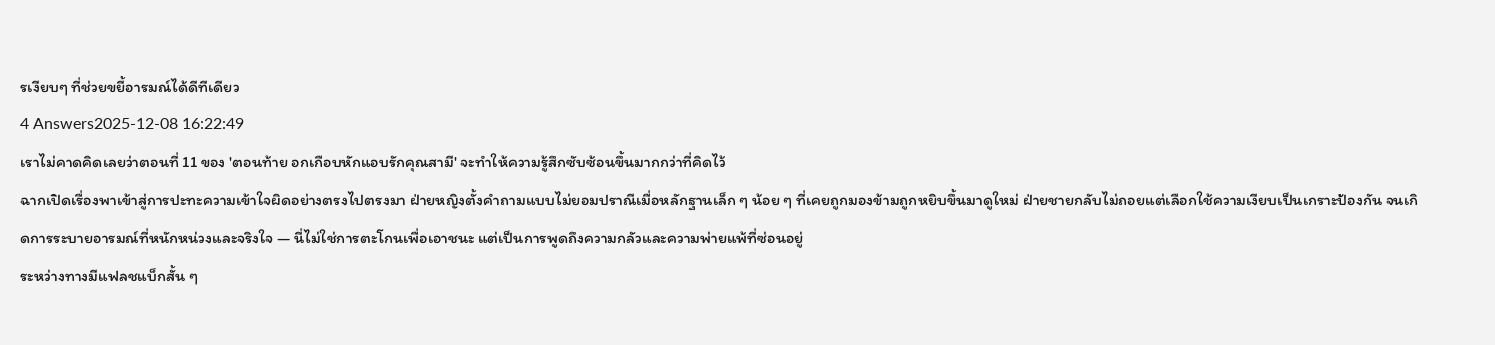รเงียบๆ ที่ช่วยขยี้อารมณ์ได้ดีทีเดียว
4 Answers2025-12-08 16:22:49
เราไม่คาดคิดเลยว่าตอนที่ 11 ของ 'ตอนท้าย อกเกือบหักแอบรักคุณสามี' จะทำให้ความรู้สึกซับซ้อนขึ้นมากกว่าที่คิดไว้
ฉากเปิดเรื่องพาเข้าสู่การปะทะความเข้าใจผิดอย่างตรงไปตรงมา ฝ่ายหญิงตั้งคำถามแบบไม่ยอมปราณีเมื่อหลักฐานเล็ก ๆ น้อย ๆ ที่เคยถูกมองข้ามถูกหยิบขึ้นมาดูใหม่ ฝ่ายชายกลับไม่ถอยแต่เลือกใช้ความเงียบเป็นเกราะป้องกัน จนเกิดการระบายอารมณ์ที่หนักหน่วงและจริงใจ — นี่ไม่ใช่การตะโกนเพื่อเอาชนะ แต่เป็นการพูดถึงความกลัวและความพ่ายแพ้ที่ซ่อนอยู่
ระหว่างทางมีแฟลชแบ็กสั้น ๆ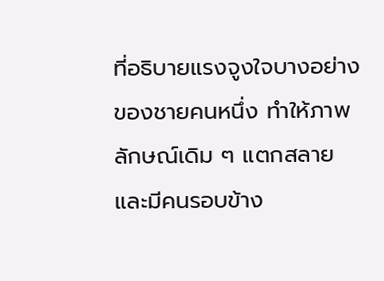ที่อธิบายแรงจูงใจบางอย่างของชายคนหนึ่ง ทำให้ภาพลักษณ์เดิม ๆ แตกสลาย และมีคนรอบข้าง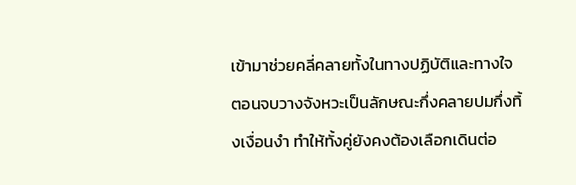เข้ามาช่วยคลี่คลายทั้งในทางปฏิบัติและทางใจ ตอนจบวางจังหวะเป็นลักษณะกึ่งคลายปมกึ่งทิ้งเงื่อนงำ ทำให้ทั้งคู่ยังคงต้องเลือกเดินต่อ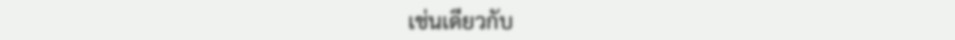เช่นเดียวกับ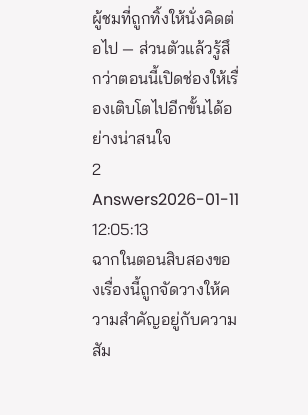ผู้ชมที่ถูกทิ้งให้นั่งคิดต่อไป — ส่วนตัวแล้วรู้สึกว่าตอนนี้เปิดช่องให้เรื่องเติบโตไปอีกขั้นได้อย่างน่าสนใจ
2 Answers2026-01-11 12:05:13
ฉากในตอนสิบสองของเรื่องนี้ถูกจัดวางให้ความสำคัญอยู่กับความสัม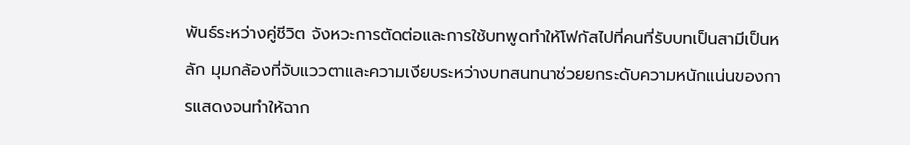พันธ์ระหว่างคู่ชีวิต จังหวะการตัดต่อและการใช้บทพูดทำให้โฟกัสไปที่คนที่รับบทเป็นสามีเป็นหลัก มุมกล้องที่จับแววตาและความเงียบระหว่างบทสนทนาช่วยยกระดับความหนักแน่นของการแสดงจนทำให้ฉาก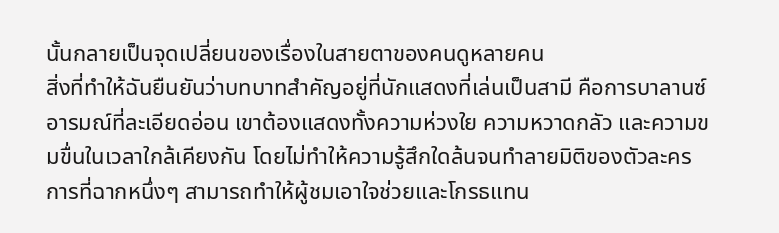นั้นกลายเป็นจุดเปลี่ยนของเรื่องในสายตาของคนดูหลายคน
สิ่งที่ทำให้ฉันยืนยันว่าบทบาทสำคัญอยู่ที่นักแสดงที่เล่นเป็นสามี คือการบาลานซ์อารมณ์ที่ละเอียดอ่อน เขาต้องแสดงทั้งความห่วงใย ความหวาดกลัว และความขมขื่นในเวลาใกล้เคียงกัน โดยไม่ทำให้ความรู้สึกใดล้นจนทำลายมิติของตัวละคร การที่ฉากหนึ่งๆ สามารถทำให้ผู้ชมเอาใจช่วยและโกรธแทน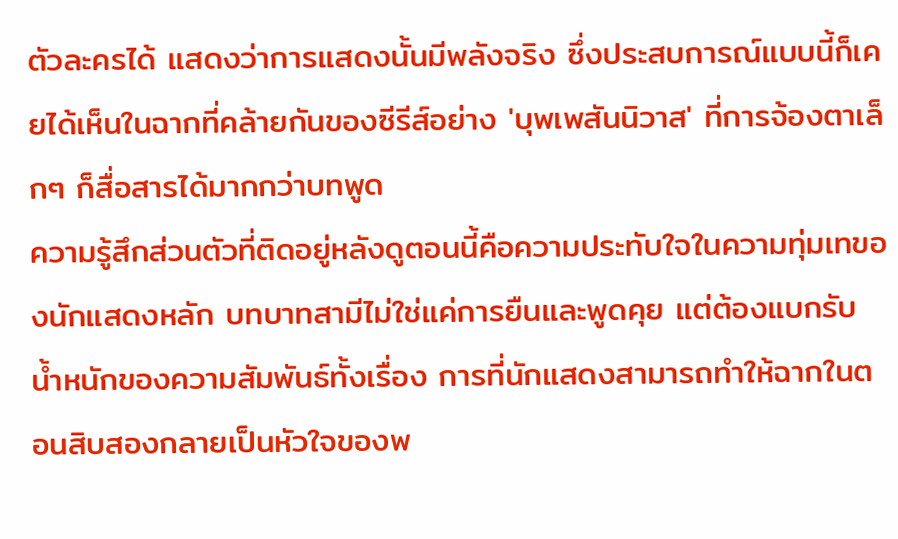ตัวละครได้ แสดงว่าการแสดงนั้นมีพลังจริง ซึ่งประสบการณ์แบบนี้ก็เคยได้เห็นในฉากที่คล้ายกันของซีรีส์อย่าง 'บุพเพสันนิวาส' ที่การจ้องตาเล็กๆ ก็สื่อสารได้มากกว่าบทพูด
ความรู้สึกส่วนตัวที่ติดอยู่หลังดูตอนนี้คือความประทับใจในความทุ่มเทของนักแสดงหลัก บทบาทสามีไม่ใช่แค่การยืนและพูดคุย แต่ต้องแบกรับน้ำหนักของความสัมพันธ์ทั้งเรื่อง การที่นักแสดงสามารถทำให้ฉากในตอนสิบสองกลายเป็นหัวใจของพ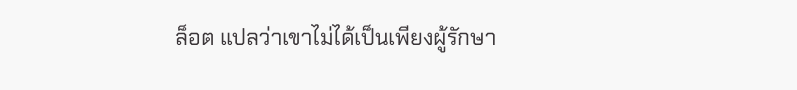ล็อต แปลว่าเขาไม่ได้เป็นเพียงผู้รักษา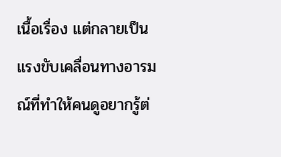เนื้อเรื่อง แต่กลายเป็นแรงขับเคลื่อนทางอารมณ์ที่ทำให้คนดูอยากรู้ต่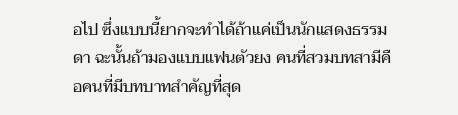อไป ซึ่งแบบนี้ยากจะทำได้ถ้าแค่เป็นนักแสดงธรรมดา ฉะนั้นถ้ามองแบบแฟนตัวยง คนที่สวมบทสามีคือคนที่มีบทบาทสำคัญที่สุด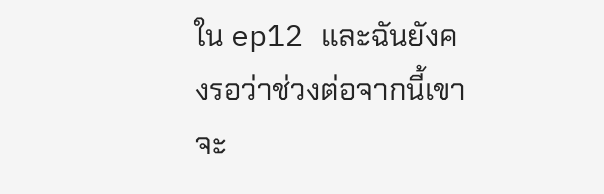ใน ep12 และฉันยังคงรอว่าช่วงต่อจากนี้เขาจะ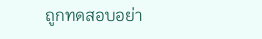ถูกทดสอบอย่า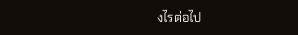งไรต่อไป